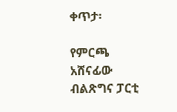ቀጥታ፡

የምርጫ አሸናፊው ብልጽግና ፓርቲ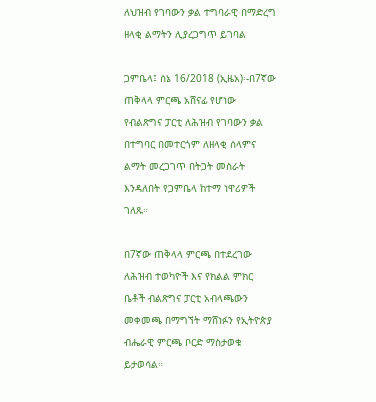ለህዝብ የገባውን ቃል ተግባራዊ በማድረግ ዘላቂ ልማትን ሊያረጋግጥ ይገባል

ጋምቤላ፤ ሰኔ 16/2018 (ኢዜአ)፡-በ7ኛው ጠቅላላ ምርጫ አሸናፊ የሆነው የብልጽግና ፓርቲ ለሕዝብ የገባውን ቃል በተግባር በመተርጎም ለዘላቂ ሰላምና ልማት መረጋገጥ በትጋት መስራት እንዳለበት የጋምቤላ ከተማ ነዋሪዎች ገለጹ።

በ7ኛው ጠቅላላ ምርጫ በተደረገው ለሕዝብ ተወካዮች እና የክልል ምክር ቤቶች ብልጽግና ፓርቲ አብላጫውን መቀመጫ በማግኘት ማሸነፉን የኢትዮጵያ ብሔራዊ ምርጫ ቦርድ ማስታወቁ ይታወሳል።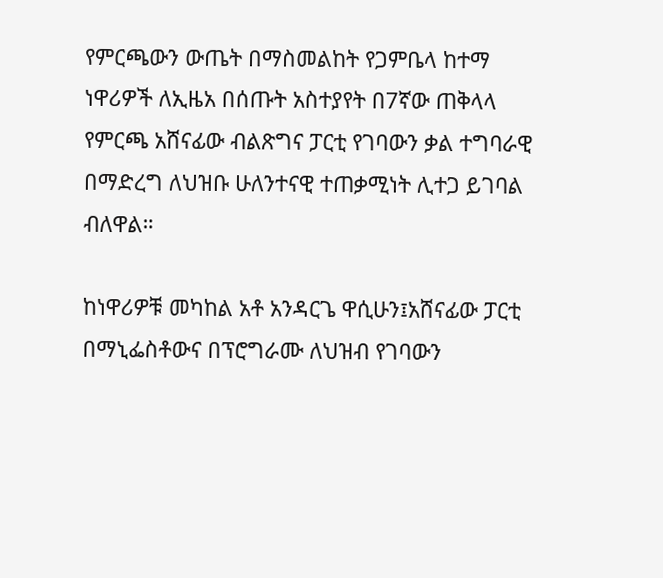የምርጫውን ውጤት በማስመልከት የጋምቤላ ከተማ ነዋሪዎች ለኢዜአ በሰጡት አስተያየት በ7ኛው ጠቅላላ የምርጫ አሸናፊው ብልጽግና ፓርቲ የገባውን ቃል ተግባራዊ በማድረግ ለህዝቡ ሁለንተናዊ ተጠቃሚነት ሊተጋ ይገባል ብለዋል።

ከነዋሪዎቹ መካከል አቶ አንዳርጌ ዋሲሁን፤አሸናፊው ፓርቲ በማኒፌስቶውና በፕሮግራሙ ለህዝብ የገባውን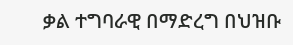ቃል ተግባራዊ በማድረግ በህዝቡ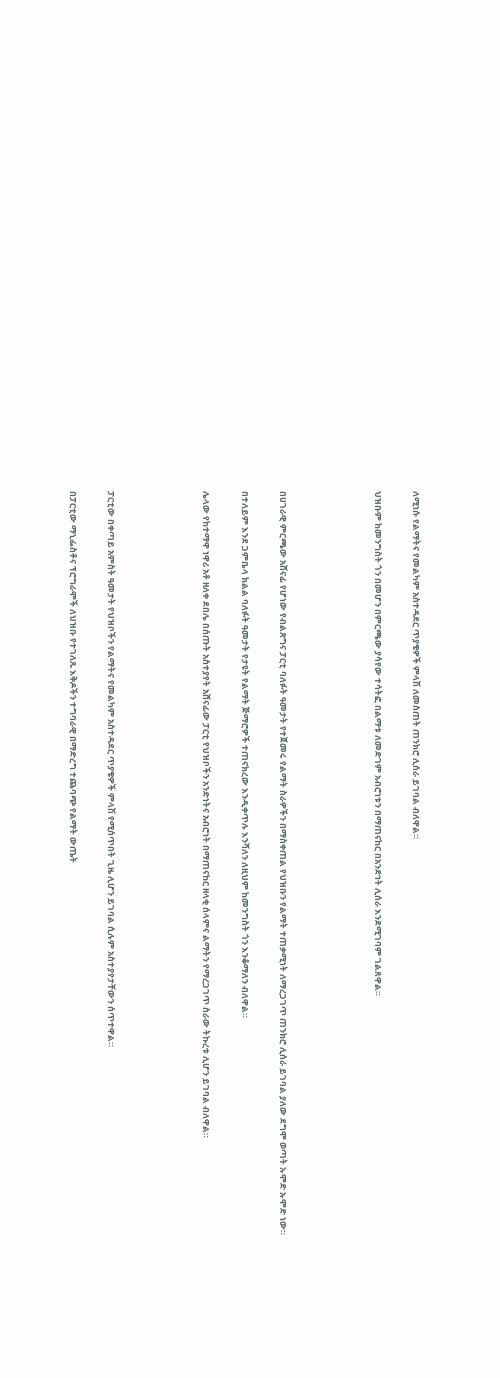ለሚነሱ የልማትና የመልካም አስተዳደር ጥያቄዎች ምላሽ ለመስጠት ጠንክሮ ሊሰራ ይገባል ብለዋል።

ህዝቡም ከመንግስት ጎን በመሆን በምርጫው ያሳየው ተሳትፎ በልማቱ ለመድገም አብሮነቱን በማጠናከር በአንድነት ሊሰራ እንደሚገባም ገልጸዋል።




በሀገራዊ ምርጫው አሸናፊ የሆነው የብልጽግና ፓርቲ ባለፉት ዓመታት የተጀመሩ የልማት ስራዎችን በማስቀጠል የህዝቡን የልማት ተጠቃሚነት ለማረጋገጥ ጠንክሮ ሊሰራ ይገባል ያለው ደግሞ ወጣት ኡሞድ ኡሞድ ነው።

በተለይም እንደ ጋምቤላ ክልል ባለፉት ዓመታት የታዩት የልማት ጅማሮዎች ተጠናክረው እንዲቀጥሉ እንሻለን ለዚህም ከመንግስት ጎን እንቆማለን ብለዋል።

ሌላው የከተማዋ ነዋሪ አቶ ዘለቀ ደበሌ በሰጡት አስተያየት አሸናፊው ፓርቲ የህዝቦችን አንድነትና አብሮነት በማጠናከር ዘላቂ ሰላምና ልማትን የማረጋገጥ ስራው ትኩረቱ ሊሆን ይገባል ብለዋል።




ፓርቲው በቀጣይ አምስት ዓመታት የህዝቦችን የልማትና የመልካም አስተዳደር ጥያቄዎች ምላሽ የሚሰጥበት ጊዜ ሊሆን ይገባል ሲሉም አስተያየታቸውን ሰጥተዋል።

በፓርቲው ማኒፌስቶና ፕሮግራሞች ለህዝቡ የተገለጹ እቅዶችን ተግባራዊ በማድረግ ተጨባጭ የልማት ውጤት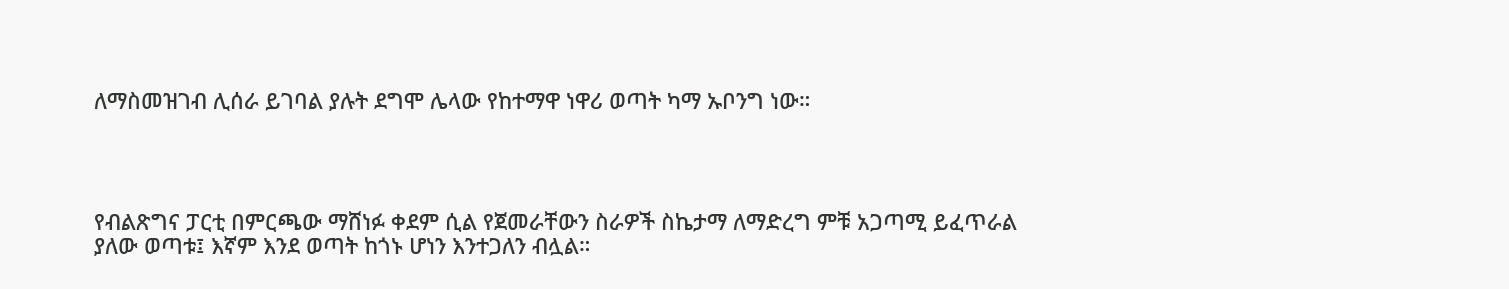ለማስመዝገብ ሊሰራ ይገባል ያሉት ደግሞ ሌላው የከተማዋ ነዋሪ ወጣት ካማ ኡቦንግ ነው።




የብልጽግና ፓርቲ በምርጫው ማሸነፉ ቀደም ሲል የጀመራቸውን ስራዎች ስኬታማ ለማድረግ ምቹ አጋጣሚ ይፈጥራል ያለው ወጣቱ፤ እኛም እንደ ወጣት ከጎኑ ሆነን እንተጋለን ብሏል።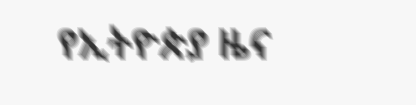የኢትዮጵያ ዜና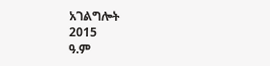አገልግሎት
2015
ዓ.ም